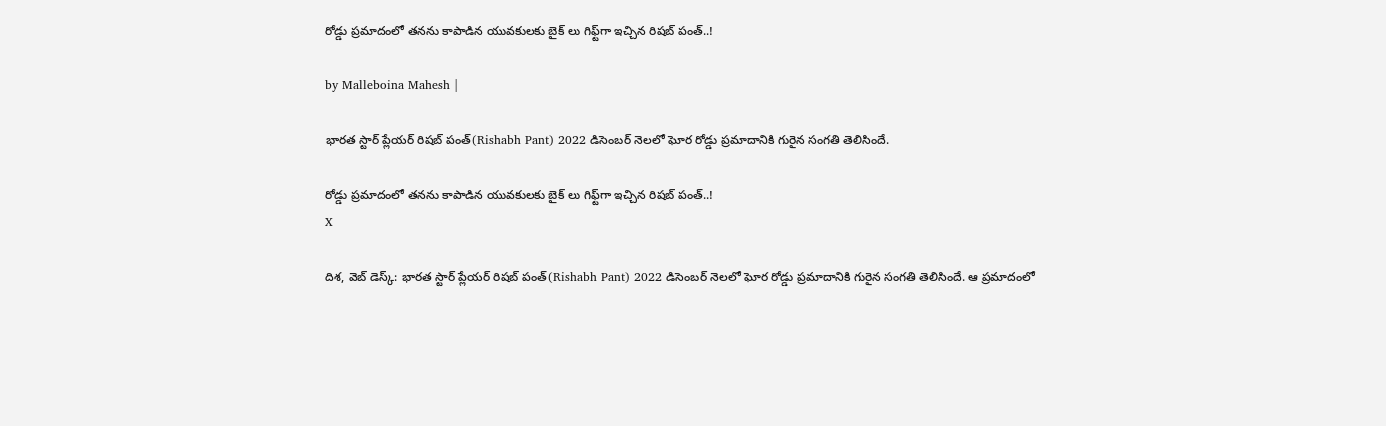రోడ్డు ప్రమాదంలో తనను కాపాడిన యువకులకు బైక్ లు గిఫ్ట్‌గా ఇచ్చిన రిషబ్ పంత్..!

by Malleboina Mahesh |

భారత స్టార్ ప్లేయర్ రిషబ్ పంత్(Rishabh Pant) 2022 డిసెంబర్ నెలలో ఘోర రోడ్డు ప్రమాదానికి గురైన సంగతి తెలిసిందే.

రోడ్డు ప్రమాదంలో తనను కాపాడిన యువకులకు బైక్ లు గిఫ్ట్‌గా ఇచ్చిన రిషబ్ పంత్..!
X

దిశ, వెబ్ డెస్క్: భారత స్టార్ ప్లేయర్ రిషబ్ పంత్(Rishabh Pant) 2022 డిసెంబర్ నెలలో ఘోర రోడ్డు ప్రమాదానికి గురైన సంగతి తెలిసిందే. ఆ ప్రమాదంలో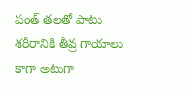పంత్ తలతో పాటు శరీరానికి తీవ్ర గాయాలు కాగా అటుగా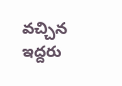వచ్చిన ఇద్దరు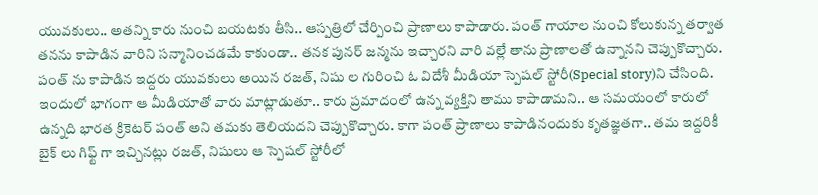యువకులు.. అతన్ని కారు నుంచి బయటకు తీసి.. ఆస్పత్రిలో చేర్పించి ప్రాణాలు కాపాడారు. పంత్ గాయాల నుంచి కోలుకున్న తర్వాత తనను కాపాడిన వారిని సన్మానించడమే కాకుండా.. తనక పునర్ జన్మను ఇచ్చారని వారి వల్లే తాను ప్రాణాలతో ఉన్నానని చెప్పుకొచ్చారు. పంత్ ను కాపాడిన ఇద్దరు యువకులు అయిన రజత్, నిషు ల గురించి ఓ విదేశీ మీడియా స్పెషల్ స్టోరీ(Special story)ని చేసింది. ఇందులో భాగంగా ఆ మీడియాతో వారు మాట్లాడుతూ.. కారు ప్రమాదంలో ఉన్న వ్యక్తిని తాము కాపాడామని.. ఆ సమయంలో కారులో ఉన్నది భారత క్రికెటర్ పంత్ అని తమకు తెలియదని చెప్పుకొచ్చారు. కాగా పంత్ ప్రాణాలు కాపాడినందుకు కృతజ్ఞతగా.. తమ ఇద్దరికీ బైక్ లు గిఫ్ట్ గా ఇచ్చినట్లు రజత్, నిషులు ఆ స్పెషల్ స్టోరీలో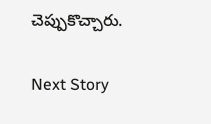చెప్పుకొచ్చారు.

Next Story